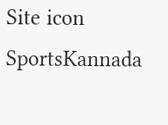Site icon SportsKannada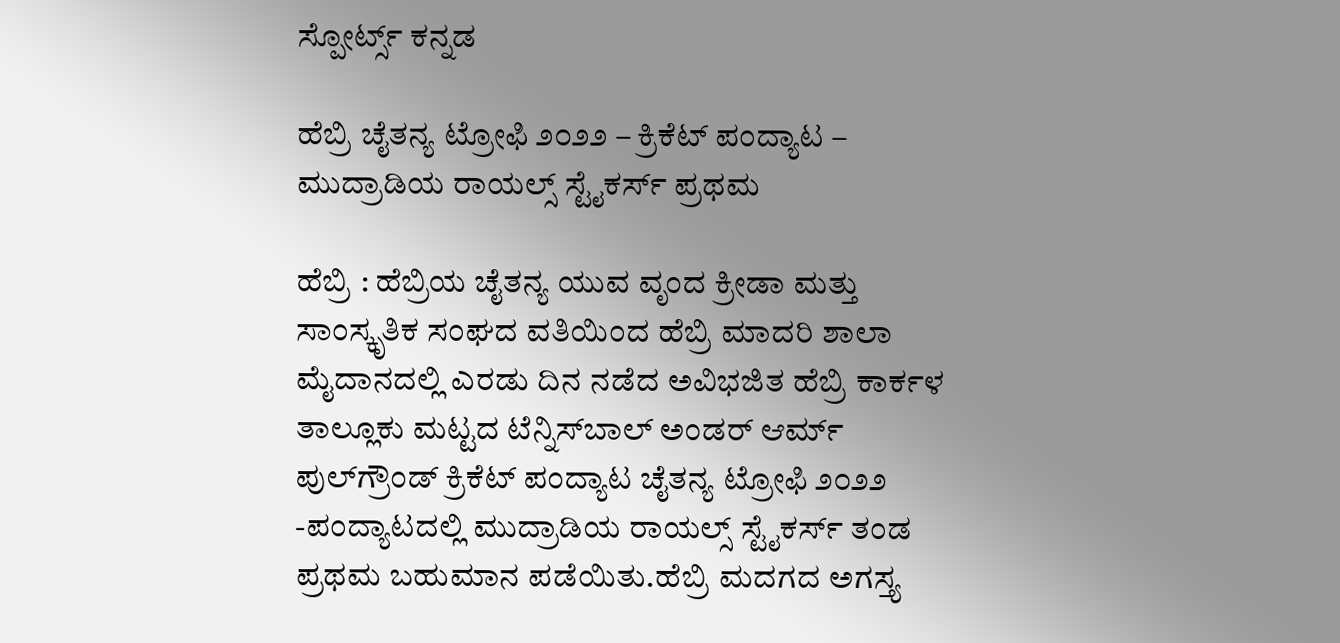ಸ್ಪೋರ್ಟ್ಸ್ ಕನ್ನಡ

ಹೆಬ್ರಿ ಚೈತನ್ಯ ಟ್ರೋಫಿ ೨೦೨೨ – ಕ್ರಿಕೆಟ್‌‌ ಪಂದ್ಯಾಟ – ಮುದ್ರಾಡಿಯ ರಾಯಲ್ಸ್‌ ಸ್ಟೈಕರ್ಸ್‌ ಪ್ರಥಮ

ಹೆಬ್ರಿ : ಹೆಬ್ರಿಯ ಚೈತನ್ಯ ಯುವ ವೃಂದ ಕ್ರೀಡಾ ಮತ್ತು ಸಾಂಸ್ಕೃತಿಕ ಸಂಘದ ವತಿಯಿಂದ ಹೆಬ್ರಿ ಮಾದರಿ ಶಾಲಾ ಮೈದಾನದಲ್ಲಿ ಎರಡು ದಿನ ನಡೆದ ಅವಿಭಜಿತ ಹೆಬ್ರಿ ಕಾರ್ಕಳ ತಾಲ್ಲೂಕು ಮಟ್ಟದ ಟೆನ್ನಿಸ್‌ಬಾಲ್‌ ಅಂಡರ್‌ ಆರ್ಮ್‌ ಪುಲ್‌ಗ್ರೌಂಡ್‌ ಕ್ರಿಕೆಟ್‌ ಪಂದ್ಯಾಟ ಚೈತನ್ಯ ಟ್ರೋಫಿ ೨೦೨೨ -ಪಂದ್ಯಾಟದಲ್ಲಿ ಮುದ್ರಾಡಿಯ ರಾಯಲ್ಸ್‌ ಸ್ಟೈಕರ್ಸ್‌ ತಂಡ ಪ್ರಥಮ ಬಹುಮಾನ ಪಡೆಯಿತು.ಹೆಬ್ರಿ ಮದಗದ ಅಗಸ್ತ್ಯ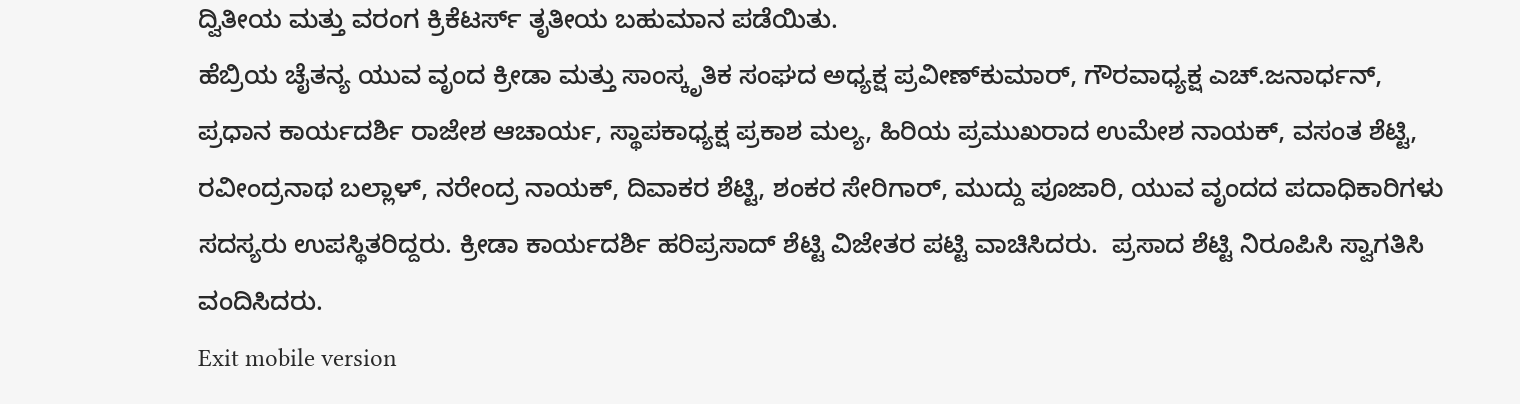ದ್ವಿತೀಯ ಮತ್ತು ವರಂಗ ಕ್ರಿಕೆಟರ್ಸ್‌ ತೃತೀಯ ಬಹುಮಾನ ಪಡೆಯಿತು.
ಹೆಬ್ರಿಯ ಚೈತನ್ಯ ಯುವ ವೃಂದ ಕ್ರೀಡಾ ಮತ್ತು ಸಾಂಸ್ಕೃತಿಕ ಸಂಘದ ಅಧ್ಯಕ್ಷ ಪ್ರವೀಣ್‌ಕುಮಾರ್‌, ಗೌರವಾಧ್ಯಕ್ಷ ಎಚ್.ಜನಾರ್ಧನ್‌, ಪ್ರಧಾನ ಕಾರ್ಯದರ್ಶಿ ರಾಜೇಶ ಆಚಾರ್ಯ, ಸ್ಥಾಪಕಾಧ್ಯಕ್ಷ ಪ್ರಕಾಶ ಮಲ್ಯ, ಹಿರಿಯ ಪ್ರಮುಖರಾದ ಉಮೇಶ ನಾಯಕ್‌, ವಸಂತ ಶೆಟ್ಟಿ, ರವೀಂದ್ರನಾಥ ಬಲ್ಲಾಳ್‌, ನರೇಂದ್ರ ನಾಯಕ್‌, ದಿವಾಕರ ಶೆಟ್ಟಿ, ಶಂಕರ ಸೇರಿಗಾರ್‌, ಮುದ್ದು ಪೂಜಾರಿ, ಯುವ ವೃಂದದ ಪದಾಧಿಕಾರಿಗಳು ಸದಸ್ಯರು ಉಪಸ್ಥಿತರಿದ್ದರು. ಕ್ರೀಡಾ ಕಾರ್ಯದರ್ಶಿ ಹರಿಪ್ರಸಾದ್‌ ಶೆಟ್ಟಿ ವಿಜೇತರ ಪಟ್ಟಿ ವಾಚಿಸಿದರು.  ಪ್ರಸಾದ ಶೆಟ್ಟಿ ನಿರೂಪಿಸಿ ಸ್ವಾಗತಿಸಿ ವಂದಿಸಿದರು.
Exit mobile version